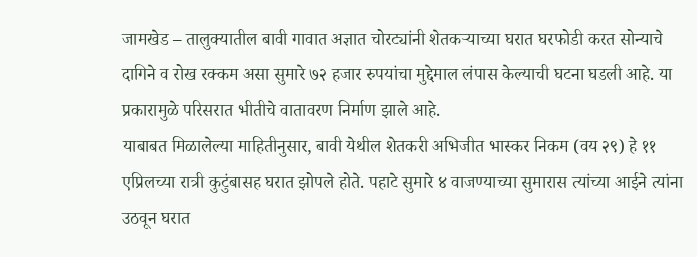जामखेड – तालुक्यातील बावी गावात अज्ञात चोरट्यांनी शेतकऱ्याच्या घरात घरफोडी करत सोन्याचे दागिने व रोख रक्कम असा सुमारे ७२ हजार रुपयांचा मुद्देमाल लंपास केल्याची घटना घडली आहे. या प्रकारामुळे परिसरात भीतीचे वातावरण निर्माण झाले आहे.
याबाबत मिळालेल्या माहितीनुसार, बावी येथील शेतकरी अभिजीत भास्कर निकम (वय २९) हे ११ एप्रिलच्या रात्री कुटुंबासह घरात झोपले होते. पहाटे सुमारे ४ वाजण्याच्या सुमारास त्यांच्या आईने त्यांना उठवून घरात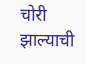चोरी झाल्याची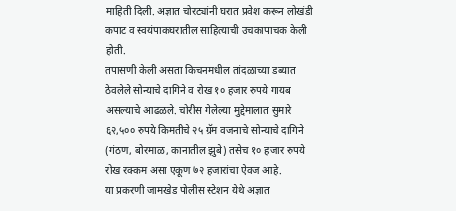माहिती दिली. अज्ञात चोरट्यांनी घरात प्रवेश करून लोखंडी कपाट व स्वयंपाकघरातील साहित्याची उचकापाचक केली होती.
तपासणी केली असता किचनमधील तांदळाच्या डब्यात ठेवलेले सोन्याचे दागिने व रोख १० हजार रुपये गायब असल्याचे आढळले. चोरीस गेलेल्या मुद्देमालात सुमारे ६२,५०० रुपये किमतीचे २५ ग्रॅम वजनाचे सोन्याचे दागिने (गंठण, बोरमाळ, कानातील झुबे) तसेच १० हजार रुपये रोख रक्कम असा एकूण ७२ हजारांचा ऐवज आहे.
या प्रकरणी जामखेड पोलीस स्टेशन येथे अज्ञात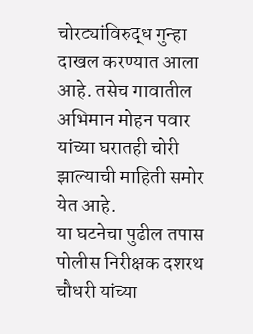चोरट्यांविरुद्ध गुन्हा दाखल करण्यात आला आहे. तसेच गावातील अभिमान मोहन पवार यांच्या घरातही चोरी झाल्याची माहिती समोर येत आहे.
या घटनेचा पुढील तपास पोलीस निरीक्षक दशरथ चौधरी यांच्या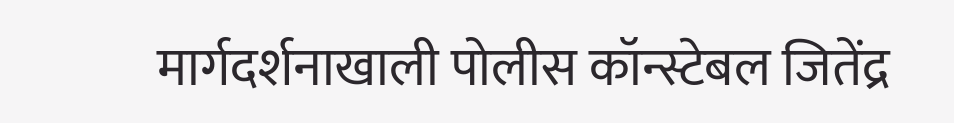मार्गदर्शनाखाली पोलीस कॉन्स्टेबल जितेंद्र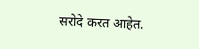सरोदे करत आहेत.